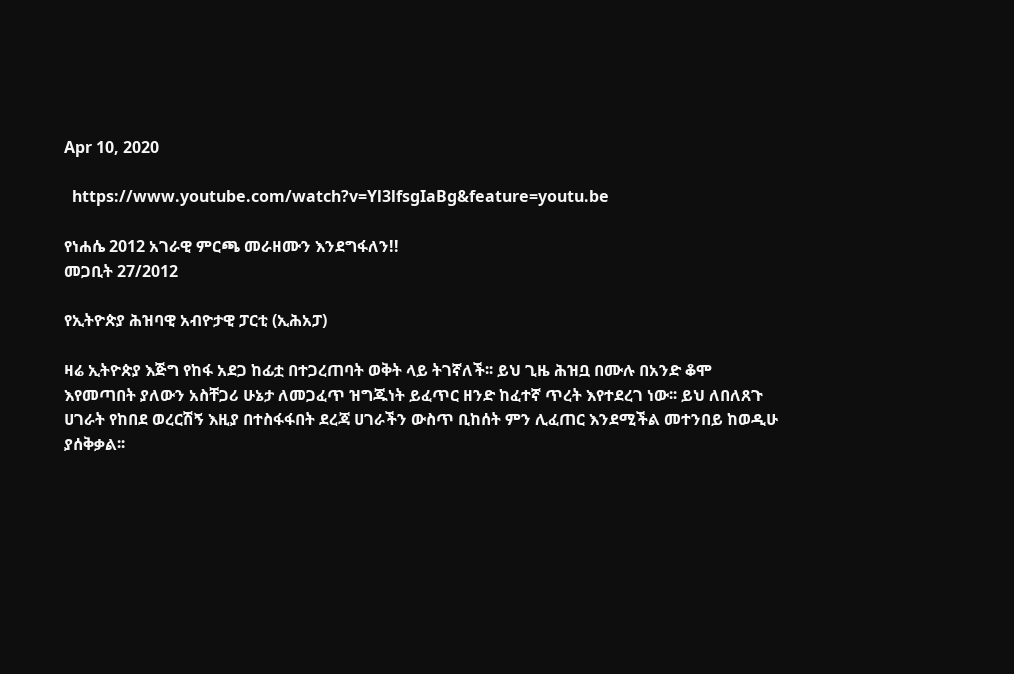Apr 10, 2020

  https://www.youtube.com/watch?v=Yl3lfsgIaBg&feature=youtu.be

የነሐሴ 2012 አገራዊ ምርጫ መራዘሙን እንደግፋለን!!
መጋቢት 27/2012

የኢትዮጵያ ሕዝባዊ አብዮታዊ ፓርቲ (ኢሕአፓ)

ዛሬ ኢትዮጵያ እጅግ የከፋ አደጋ ከፊቷ በተጋረጠባት ወቅት ላይ ትገኛለች፡፡ ይህ ጊዜ ሕዝቧ በሙሉ በአንድ ቆሞ እየመጣበት ያለውን አስቸጋሪ ሁኔታ ለመጋፈጥ ዝግጁነት ይፈጥር ዘንድ ከፈተኛ ጥረት እየተደረገ ነው፡፡ ይህ ለበለጸጉ ሀገራት የከበደ ወረርሽኝ እዚያ በተስፋፋበት ደረጃ ሀገራችን ውስጥ ቢከሰት ምን ሊፈጠር እንደሚችል መተንበይ ከወዲሁ ያሰቅቃል፡፡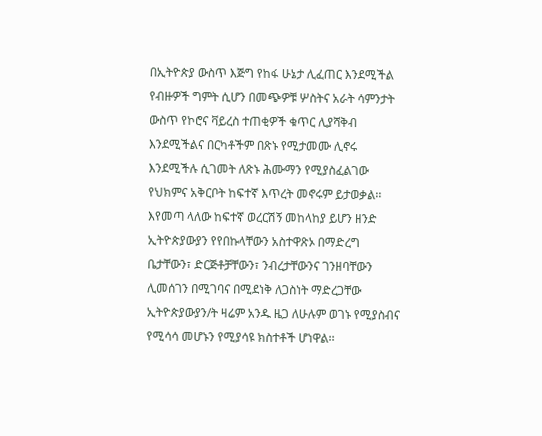በኢትዮጵያ ውስጥ እጅግ የከፋ ሁኔታ ሊፈጠር እንደሚችል የብዙዎች ግምት ሲሆን በመጭዎቹ ሦስትና አራት ሳምንታት ውስጥ የኮሮና ቫይረስ ተጠቂዎች ቁጥር ሊያሻቅብ እንደሚችልና በርካቶችም በጽኑ የሚታመሙ ሊኖሩ እንደሚችሉ ሲገመት ለጽኑ ሕሙማን የሚያስፈልገው የህክምና አቅርቦት ከፍተኛ እጥረት መኖሩም ይታወቃል፡፡ እየመጣ ላለው ከፍተኛ ወረርሽኝ መከላከያ ይሆን ዘንድ ኢትዮጵያውያን የየበኩላቸውን አስተዋጽኦ በማድረግ ቤታቸውን፣ ድርጅቶቻቸውን፣ ንብረታቸውንና ገንዘባቸውን ሊመሰገን በሚገባና በሚደነቅ ለጋስነት ማድረጋቸው ኢትዮጵያውያን/ት ዛሬም አንዱ ዜጋ ለሁሉም ወገኑ የሚያስብና የሚሳሳ መሆኑን የሚያሳዩ ክስተቶች ሆነዋል፡፡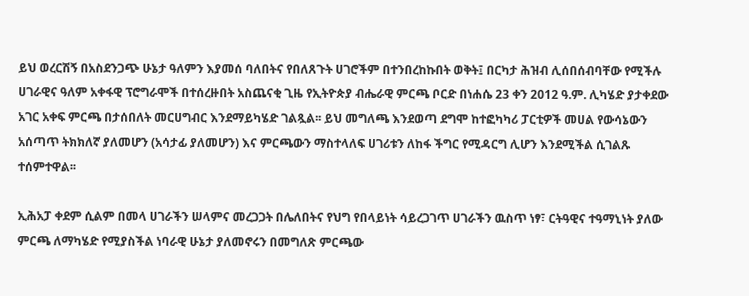ይህ ወረርሽኝ በአስደንጋጭ ሁኔታ ዓለምን እያመሰ ባለበትና የበለጸጉት ሀገሮችም በተንበረከኩበት ወቅት፤ በርካታ ሕዝብ ሊሰበሰብባቸው የሚችሉ ሀገራዊና ዓለም አቀፋዊ ፕሮግራሞች በተሰረዙበት አስጨናቂ ጊዜ የኢትዮጵያ ብሔራዊ ምርጫ ቦርድ በነሐሴ 23 ቀን 2012 ዓ.ም. ሊካሄድ ያታቀደው አገር አቀፍ ምርጫ በታሰበለት መርሀግብር እንደማይካሄድ ገልጿል፡፡ ይህ መግለጫ እንደወጣ ደግሞ ከተፎካካሪ ፓርቲዎች መሀል የውሳኔውን አሰጣጥ ትክክለኛ ያለመሆን (አሳታፊ ያለመሆን) እና ምርጫውን ማስተላለፍ ሀገሪቱን ለከፋ ችግር የሚዳርግ ሊሆን እንደሚችል ሲገልጹ ተሰምተዋል፡፡

ኢሕአፓ ቀደም ሲልም በመላ ሀገራችን ሠላምና መረጋጋት በሌለበትና የህግ የበላይነት ሳይረጋገጥ ሀገራችን ዉስጥ ነፃ፣ ርትዓዊና ተዓማኒነት ያለው ምርጫ ለማካሄድ የሚያስችል ነባራዊ ሁኔታ ያለመኖሩን በመግለጽ ምርጫው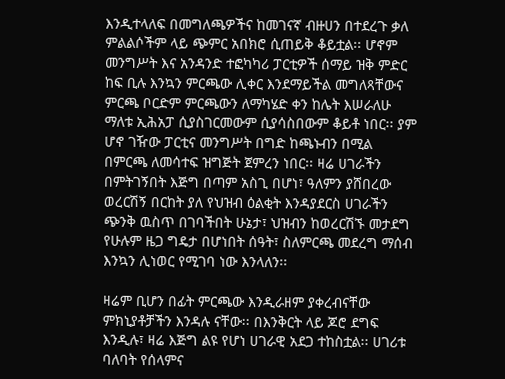እንዲተላለፍ በመግለጫዎችና ከመገናኛ ብዙሀን በተደረጉ ቃለ ምልልሶችም ላይ ጭምር አበክሮ ሲጠይቅ ቆይቷል፡፡ ሆኖም መንግሥት እና አንዳንድ ተፎካካሪ ፓርቲዎች ሰማይ ዝቅ ምድር ከፍ ቢሉ እንኳን ምርጫው ሊቀር እንደማይችል መግለጻቸውና ምርጫ ቦርድም ምርጫውን ለማካሄድ ቀን ከሌት እሠራለሁ ማለቱ ኢሕአፓ ሲያስገርመውም ሲያሳስበውም ቆይቶ ነበር፡፡ ያም ሆኖ ገዥው ፓርቲና መንግሥት በግድ ከጫኑብን በሚል በምርጫ ለመሳተፍ ዝግጅት ጀምረን ነበር፡፡ ዛሬ ሀገራችን በምትገኝበት እጅግ በጣም አስጊ በሆነ፣ ዓለምን ያሸበረው ወረርሽኝ በርከት ያለ የህዝብ ዕልቂት እንዳያደርስ ሀገራችን ጭንቅ ዉስጥ በገባችበት ሁኔታ፣ ህዝብን ከወረርሽኙ መታደግ የሁሉም ዜጋ ግዴታ በሆነበት ሰዓት፣ ስለምርጫ መደረግ ማሰብ እንኳን ሊነወር የሚገባ ነው እንላለን፡፡

ዛሬም ቢሆን በፊት ምርጫው እንዲራዘም ያቀረብናቸው ምክኒያቶቻችን እንዳሉ ናቸው፡፡ በእንቅርት ላይ ጆሮ ደግፍ እንዲሉ፣ ዛሬ እጅግ ልዩ የሆነ ሀገራዊ አደጋ ተከስቷል፡፡ ሀገሪቱ ባለባት የሰላምና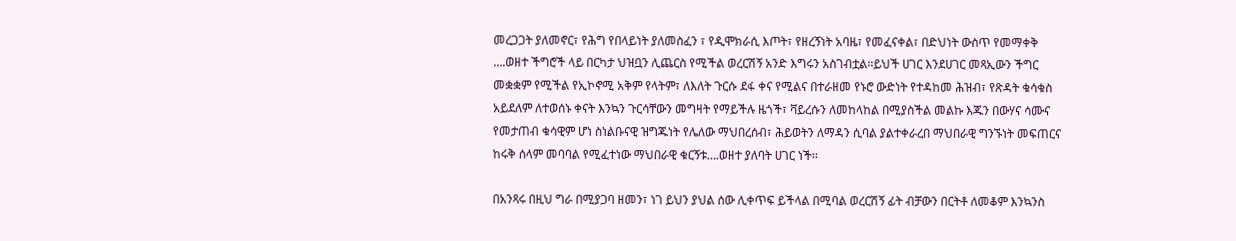መረጋጋት ያለመኖር፣ የሕግ የበላይነት ያለመስፈን ፣ የዲሞክራሲ እጦት፣ የዘረኝነት አባዜ፣ የመፈናቀል፣ በድህነት ውስጥ የመማቀቅ ….ወዘተ ችግሮች ላይ በርካታ ህዝቧን ሊጨርስ የሚችል ወረርሽኝ አንድ እግሩን አስገብቷል፡፡ይህች ሀገር እንደሀገር መጻኢውን ችግር መቋቋም የሚችል የኢኮኖሚ አቅም የላትም፣ ለእለት ጉርሱ ደፋ ቀና የሚልና በተራዘመ የኑሮ ውድነት የተዳከመ ሕዝብ፣ የጽዳት ቁሳቁስ አይደለም ለተወሰኑ ቀናት እንኳን ጉርሳቸውን መግዛት የማይችሉ ዜጎች፣ ቫይረሱን ለመከላከል በሚያስችል መልኩ እጁን በውሃና ሳሙና የመታጠብ ቁሳዊም ሆነ ስነልቡናዊ ዝግጁነት የሌለው ማህበረሰብ፣ ሕይወትን ለማዳን ሲባል ያልተቀራረበ ማህበራዊ ግንኙነት መፍጠርና ከሩቅ ሰላም መባባል የሚፈተነው ማህበራዊ ቁርኝቱ….ወዘተ ያለባት ሀገር ነች፡፡

በአንጻሩ በዚህ ግራ በሚያጋባ ዘመን፣ ነገ ይህን ያህል ሰው ሊቀጥፍ ይችላል በሚባል ወረርሽኝ ፊት ብቻውን በርትቶ ለመቆም እንኳንስ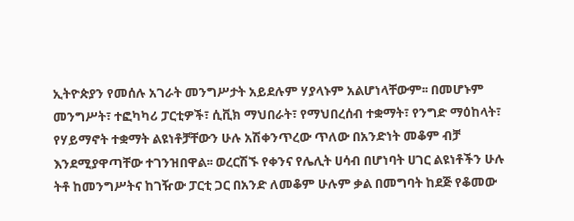ኢትዮጵያን የመሰሉ አገራት መንግሥታት አይደሉም ሃያላኑም አልሆነላቸውም፡፡ በመሆኑም መንግሥት፣ ተፎካካሪ ፓርቲዎች፣ ሲቪክ ማህበራት፣ የማህበረሰብ ተቋማት፣ የንግድ ማዕከላት፣ የሃይማኖት ተቋማት ልዩነቶቻቸውን ሁሉ አሽቀንጥረው ጥለው በአንድነት መቆም ብቻ እንደሚያዋጣቸው ተገንዝበዋል፡፡ ወረርሽኙ የቀንና የሌሊት ሀሳብ በሆነባት ሀገር ልዩነቶችን ሁሉ ትቶ ከመንግሥትና ከገዥው ፓርቲ ጋር በአንድ ለመቆም ሁሉም ቃል በመግባት ከደጅ የቆመው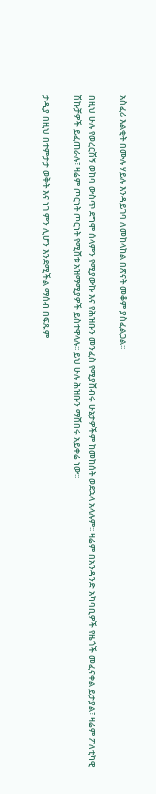አስፈሪ እልቂት በሙሉ ሃይሉ እንዳይገባ ለመከላከል በጽናት መቆም ያስፈልጋል፡፡

በዚህ ሁሉ የወረርሽኝ ወከባ ውስጥ ደግሞ ሰላምን የሚያውኩ እና የሕዝቡን መንፈስ የሚያሸብሩ ሁኔታዎችም ከመከሰት ወደኋላ አላሉም፡፡ ዛሬም በአንዳንድ አካባቢዎች የዜጎች መፈናቀል ይታያል፣ ዛሬም ፖለቲካዊ ሽኩቻዎች ይፈጠራሉ፣ ዛሬም ጦርነት ጦርነት የሚሸቱ አዝማሚያዎች ይስተዋላሉ፡፡ ይህ ሁሉ ሕዝቡን ማሸበሩ አይቀሬ ነው፡፡

ታዲያ በዚህ በተምታታ ወቅት እና ነገ ምን ሊሆን እንደሚችል ማሰብ በፍጹም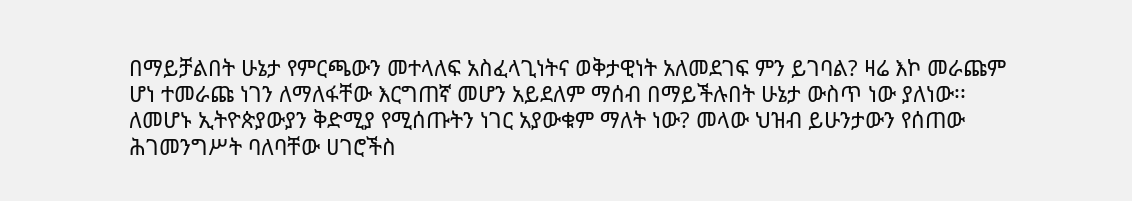በማይቻልበት ሁኔታ የምርጫውን መተላለፍ አስፈላጊነትና ወቅታዊነት አለመደገፍ ምን ይገባል? ዛሬ እኮ መራጩም ሆነ ተመራጩ ነገን ለማለፋቸው እርግጠኛ መሆን አይደለም ማሰብ በማይችሉበት ሁኔታ ውስጥ ነው ያለነው፡፡ ለመሆኑ ኢትዮጵያውያን ቅድሚያ የሚሰጡትን ነገር አያውቁም ማለት ነው? መላው ህዝብ ይሁንታውን የሰጠው ሕገመንግሥት ባለባቸው ሀገሮችስ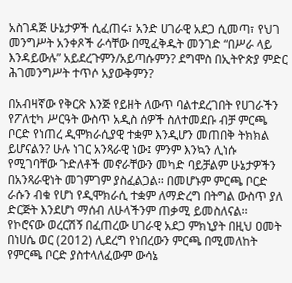አስገዳጅ ሁኔታዎች ሲፈጠሩ፣ አንድ ሀገራዊ አደጋ ሲመጣ፣ የህገ መንግሥት አንቀጾች ራሳቸው በሚፈቅዱት መንገድ “በሥራ ላይ እንዳይውሉ” አይደረጉምን/አይጣሱምን? ደግሞስ በኢትዮጵያ ምድር ሕገመንግሥት ተጥሶ አያውቅምን?

በአብዛኛው የቅርጽ እንጅ የይዘት ለውጥ ባልተደረገበት የሀገራችን የፖለቲካ ሥርዓት ውስጥ አዲስ ሰዎች ስለተመደቡ ብቻ ምርጫ ቦርድ የነጠረ ዲሞክራሲያዊ ተቋም እንዲሆን መጠበቅ ትክክል ይሆናልን? ሁሉ ነገር አንጻራዊ ነው፤ ምንም እንኳን ሊነሱ የሚገባቸው ጉድለቶች መኖራቸውን መካድ ባይቻልም ሁኔታዎችን በአንጻራዊነት መገምገም ያስፈልጋል፡፡ በመሆኑም ምርጫ ቦርድ ራሱን ብቁ የሆነ የዲሞክራሲ ተቋም ለማድረግ በትግል ውስጥ ያለ ድርጅት እንደሆነ ማሰብ ለሁላችንም ጠቃሚ ይመስለናል፡፡ የኮሮናው ወረርሽኝ በፈጠረው ሀገራዊ አደጋ ምክኒያት በዚህ ዐመት በነሀሴ ወር (2012) ሊደረግ የነበረውን ምርጫ በሚመለከት የምርጫ ቦርድ ያስተላለፈውም ውሳኔ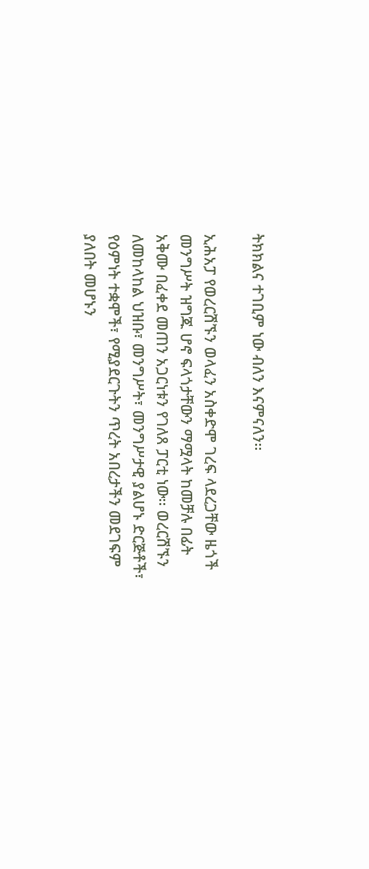ትክክልና ተገቢም ነው ብለን እናምናለን፡፡

ኢሕአፓ የወረርሽኙን ወላፈን አስቀድሞ ገረፍ ላደረጋቸው ዜጎች መንግሥት ዝግጁ ሆኖ ፍላጎታቸውን ማሟላት ከመቻሉ በፊት አቅሙ በፈቀደ መጠን አጋርነቱን የገለጸ ፓርቲ ነው፡፡ ወረርሽኙን ለመከላከል ህዝቡ፣ መንግሥት፣ መንግሥታዊ ያልሆኑ ድርጅቶች፣ የዕምነት ተቋሞች፣ የሚያደርጉትን ጥረት አበረታችን መደገፍም ያለበት መሆኑን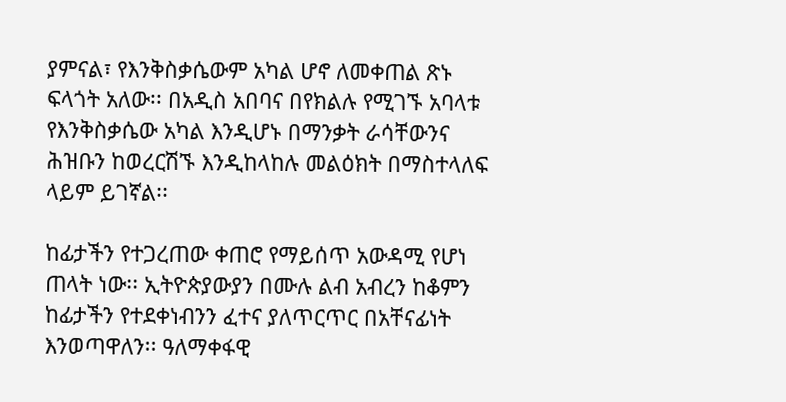ያምናል፣ የእንቅስቃሴውም አካል ሆኖ ለመቀጠል ጽኑ ፍላጎት አለው፡፡ በአዲስ አበባና በየክልሉ የሚገኙ አባላቱ የእንቅስቃሴው አካል እንዲሆኑ በማንቃት ራሳቸውንና ሕዝቡን ከወረርሽኙ እንዲከላከሉ መልዕክት በማስተላለፍ ላይም ይገኛል፡፡

ከፊታችን የተጋረጠው ቀጠሮ የማይሰጥ አውዳሚ የሆነ ጠላት ነው፡፡ ኢትዮጵያውያን በሙሉ ልብ አብረን ከቆምን ከፊታችን የተደቀነብንን ፈተና ያለጥርጥር በአቸናፊነት እንወጣዋለን፡፡ ዓለማቀፋዊ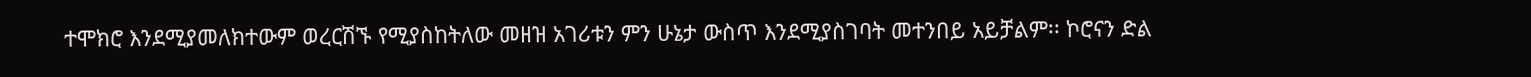ተሞክሮ እንደሚያመለክተውም ወረርሽኙ የሚያስከትለው መዘዝ አገሪቱን ምን ሁኔታ ውስጥ እንደሚያስገባት መተንበይ አይቻልም፡፡ ኮሮናን ድል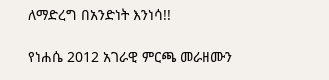ለማድረግ በአንድነት እንነሳ!!

የነሐሴ 2012 አገራዊ ምርጫ መራዘሙን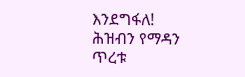እንደግፋለ!
ሕዝብን የማዳን ጥረቱ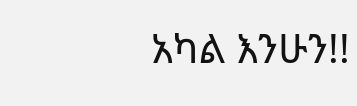አካል እንሁን!!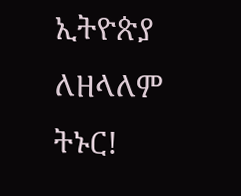ኢትዮጵያ ለዘላለም ትኑር!